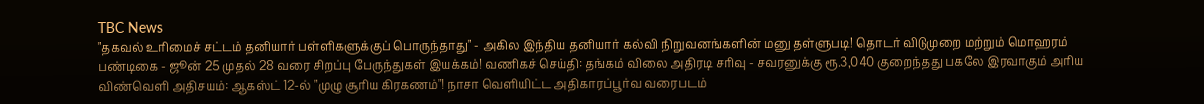TBC News
"தகவல் உரிமைச் சட்டம் தனியார் பள்ளிகளுக்குப் பொருந்தாது" - அகில இந்திய தனியார் கல்வி நிறுவனங்களின் மனு தள்ளுபடி! தொடர் விடுமுறை மற்றும் மொஹரம் பண்டிகை - ஜூன் 25 முதல் 28 வரை சிறப்பு பேருந்துகள் இயக்கம்! வணிகச் செய்தி: தங்கம் விலை அதிரடி சரிவு - சவரனுக்கு ரூ.3,040 குறைந்தது பகலே இரவாகும் அரிய விண்வெளி அதிசயம்: ஆகஸ்ட் 12-ல் "முழு சூரிய கிரகணம்"! நாசா வெளியிட்ட அதிகாரப்பூர்வ வரைபடம்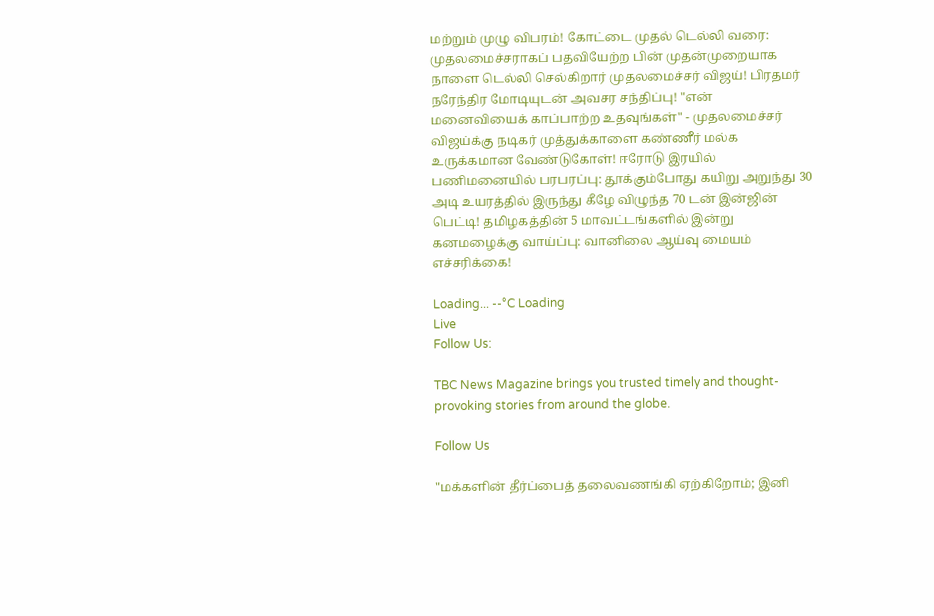மற்றும் முழு விபரம்! கோட்டை முதல் டெல்லி வரை: முதலமைச்சராகப் பதவியேற்ற பின் முதன்முறையாக நாளை டெல்லி செல்கிறார் முதலமைச்சர் விஜய்! பிரதமர் நரேந்திர மோடியுடன் அவசர சந்திப்பு! "என் மனைவியைக் காப்பாற்ற உதவுங்கள்" - முதலமைச்சர் விஜய்க்கு நடிகர் முத்துக்காளை கண்ணீர் மல்க உருக்கமான வேண்டுகோள்! ஈரோடு இரயில் பணிமனையில் பரபரப்பு: தூக்கும்போது கயிறு அறுந்து 30 அடி உயரத்தில் இருந்து கீழே விழுந்த 70 டன் இன்ஜின் பெட்டி! தமிழகத்தின் 5 மாவட்டங்களில் இன்று கனமழைக்கு வாய்ப்பு: வானிலை ஆய்வு மையம் எச்சரிக்கை!

Loading... --°C Loading
Live
Follow Us:

TBC News Magazine brings you trusted timely and thought-provoking stories from around the globe.

Follow Us

"மக்களின் தீர்ப்பைத் தலைவணங்கி ஏற்கிறோம்; இனி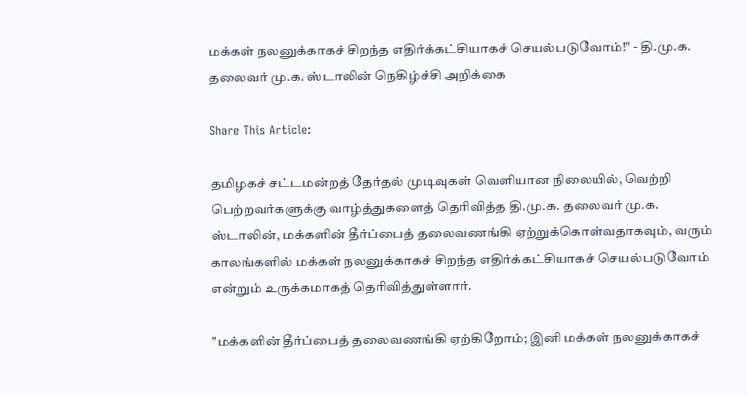மக்கள் நலனுக்காகச் சிறந்த எதிர்க்கட்சியாகச் செயல்படுவோம்!" - தி.மு.க. தலைவர் மு.க. ஸ்டாலின் நெகிழ்ச்சி அறிக்கை

Share This Article:

தமிழகச் சட்டமன்றத் தேர்தல் முடிவுகள் வெளியான நிலையில், வெற்றி பெற்றவர்களுக்கு வாழ்த்துகளைத் தெரிவித்த தி.மு.க. தலைவர் மு.க. ஸ்டாலின், மக்களின் தீர்ப்பைத் தலைவணங்கி ஏற்றுக்கொள்வதாகவும், வரும் காலங்களில் மக்கள் நலனுக்காகச் சிறந்த எதிர்க்கட்சியாகச் செயல்படுவோம் என்றும் உருக்கமாகத் தெரிவித்துள்ளார்.

"மக்களின் தீர்ப்பைத் தலைவணங்கி ஏற்கிறோம்; இனி மக்கள் நலனுக்காகச்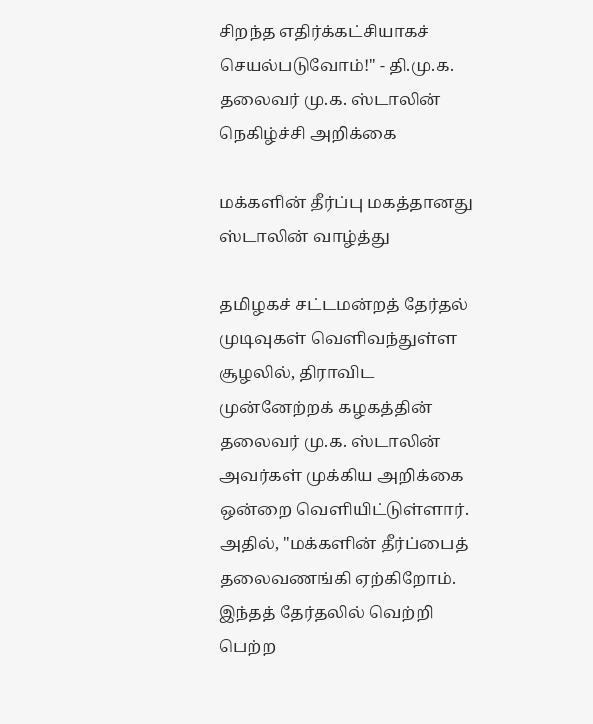சிறந்த எதிர்க்கட்சியாகச் செயல்படுவோம்!" - தி.மு.க. தலைவர் மு.க. ஸ்டாலின் நெகிழ்ச்சி அறிக்கை

மக்களின் தீர்ப்பு மகத்தானது ஸ்டாலின் வாழ்த்து

தமிழகச் சட்டமன்றத் தேர்தல் முடிவுகள் வெளிவந்துள்ள சூழலில், திராவிட முன்னேற்றக் கழகத்தின் தலைவர் மு.க. ஸ்டாலின் அவர்கள் முக்கிய அறிக்கை ஒன்றை வெளியிட்டுள்ளார். அதில், "மக்களின் தீர்ப்பைத் தலைவணங்கி ஏற்கிறோம். இந்தத் தேர்தலில் வெற்றி பெற்ற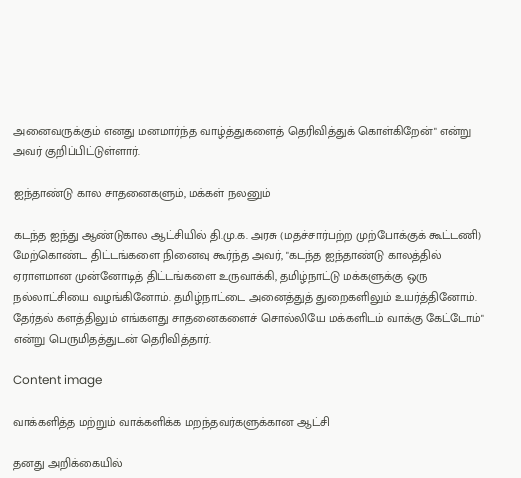அனைவருக்கும் எனது மனமார்ந்த வாழ்த்துகளைத் தெரிவித்துக் கொள்கிறேன்" என்று அவர் குறிப்பிட்டுள்ளார்.

ஐந்தாண்டு கால சாதனைகளும், மக்கள் நலனும்

கடந்த ஐந்து ஆண்டுகால ஆட்சியில் தி.மு.க. அரசு (மதச்சார்பற்ற முற்போக்குக் கூட்டணி) மேற்கொண்ட திட்டங்களை நினைவு கூர்ந்த அவர், "கடந்த ஐந்தாண்டு காலத்தில் ஏராளமான முன்னோடித் திட்டங்களை உருவாக்கி, தமிழ்நாட்டு மக்களுக்கு ஒரு நல்லாட்சியை வழங்கினோம். தமிழ்நாட்டை அனைத்துத் துறைகளிலும் உயர்த்தினோம். தேர்தல் களத்திலும் எங்களது சாதனைகளைச் சொல்லியே மக்களிடம் வாக்கு கேட்டோம்" என்று பெருமிதத்துடன் தெரிவித்தார்.

Content image

வாக்களித்த மற்றும் வாக்களிக்க மறந்தவர்களுக்கான ஆட்சி

தனது அறிக்கையில்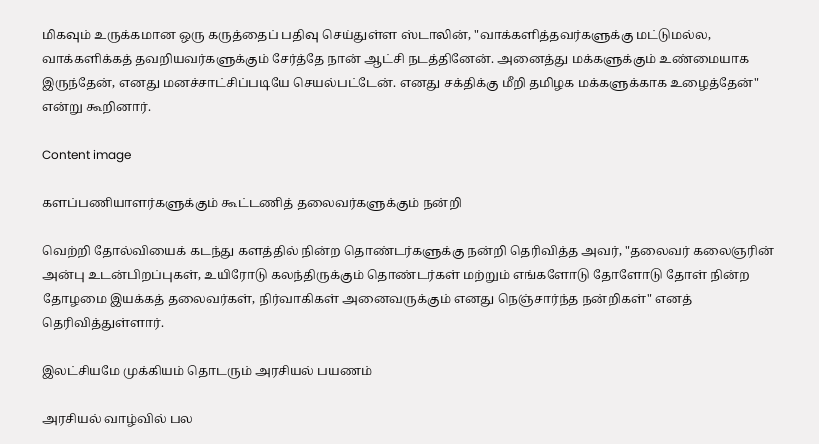மிகவும் உருக்கமான ஒரு கருத்தைப் பதிவு செய்துள்ள ஸ்டாலின், "வாக்களித்தவர்களுக்கு மட்டுமல்ல, வாக்களிக்கத் தவறியவர்களுக்கும் சேர்த்தே நான் ஆட்சி நடத்தினேன். அனைத்து மக்களுக்கும் உண்மையாக இருந்தேன், எனது மனச்சாட்சிப்படியே செயல்பட்டேன். எனது சக்திக்கு மீறி தமிழக மக்களுக்காக உழைத்தேன்" என்று கூறினார்.

Content image

களப்பணியாளர்களுக்கும் கூட்டணித் தலைவர்களுக்கும் நன்றி

வெற்றி தோல்வியைக் கடந்து களத்தில் நின்ற தொண்டர்களுக்கு நன்றி தெரிவித்த அவர், "தலைவர் கலைஞரின் அன்பு உடன்பிறப்புகள், உயிரோடு கலந்திருக்கும் தொண்டர்கள் மற்றும் எங்களோடு தோளோடு தோள் நின்ற தோழமை இயக்கத் தலைவர்கள், நிர்வாகிகள் அனைவருக்கும் எனது நெஞ்சார்ந்த நன்றிகள்" எனத் தெரிவித்துள்ளார்.

இலட்சியமே முக்கியம் தொடரும் அரசியல் பயணம்

அரசியல் வாழ்வில் பல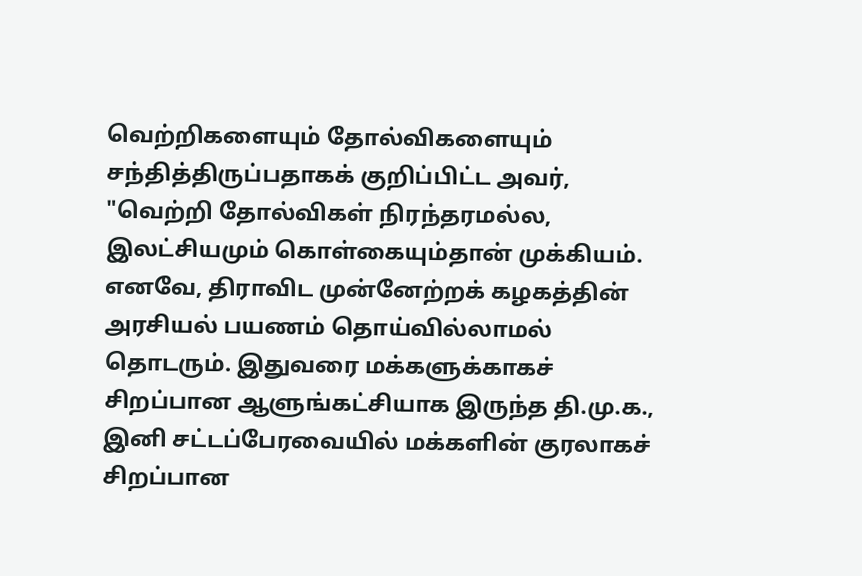வெற்றிகளையும் தோல்விகளையும் சந்தித்திருப்பதாகக் குறிப்பிட்ட அவர், "வெற்றி தோல்விகள் நிரந்தரமல்ல, இலட்சியமும் கொள்கையும்தான் முக்கியம். எனவே, திராவிட முன்னேற்றக் கழகத்தின் அரசியல் பயணம் தொய்வில்லாமல் தொடரும். இதுவரை மக்களுக்காகச் சிறப்பான ஆளுங்கட்சியாக இருந்த தி.மு.க., இனி சட்டப்பேரவையில் மக்களின் குரலாகச் சிறப்பான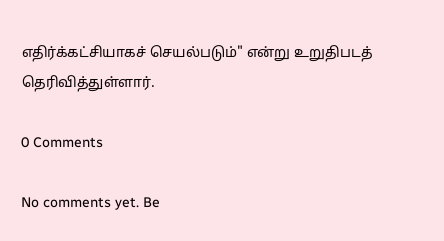எதிர்க்கட்சியாகச் செயல்படும்" என்று உறுதிபடத் தெரிவித்துள்ளார்.

0 Comments

No comments yet. Be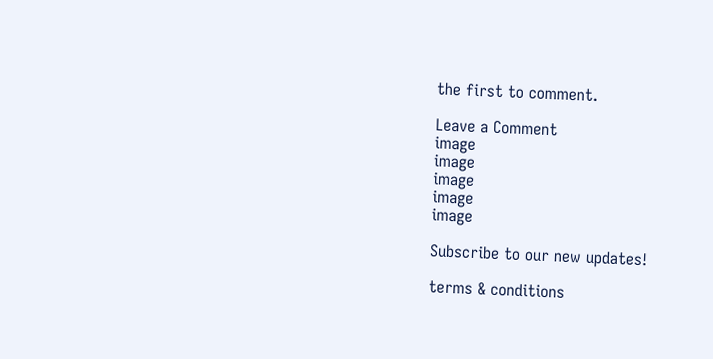the first to comment.

Leave a Comment
image
image
image
image
image

Subscribe to our new updates!

terms & conditions